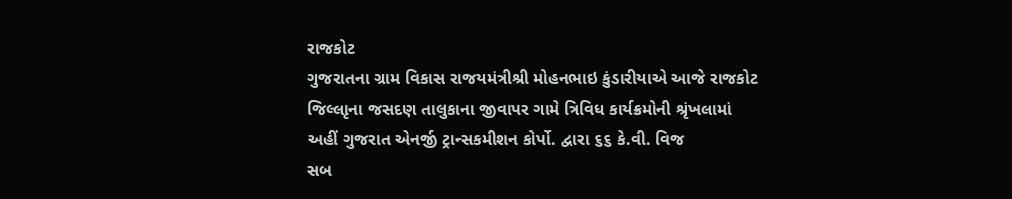રાજકોટ
ગુજરાતના ગ્રામ વિકાસ રાજયમંત્રીશ્રી મોહનભાઇ કુંડારીયાએ આજે રાજકોટ
જિલ્લાૃના જસદણ તાલુકાના જીવાપર ગામે ત્રિવિધ કાર્યક્રમોની શ્રૃંખલામાં
અહીં ગુજરાત એનર્જી ટ્રાન્સકમીશન કોર્પો. દ્વારા ૬૬ કે.વી. વિજ
સબ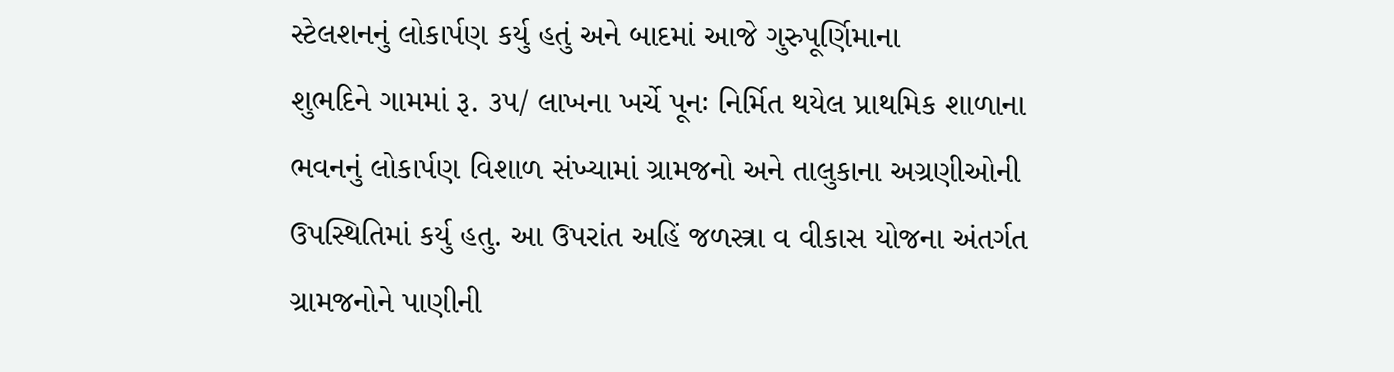સ્ટેલશનનું લોકાર્પણ કર્યુ હતું અને બાદમાં આજે ગુરુપૂર્ણિમાના
શુભદિને ગામમાં રૂ. ૩૫/ લાખના ખર્ચે પૂનઃ નિર્મિત થયેલ પ્રાથમિક શાળાના
ભવનનું લોકાર્પણ વિશાળ સંખ્યામાં ગ્રામજનો અને તાલુકાના અગ્રણીઓની
ઉપસ્થિતિમાં કર્યુ હતુ. આ ઉપરાંત અહિં જળસ્ત્રા વ વીકાસ યોજના અંતર્ગત
ગ્રામજનોને પાણીની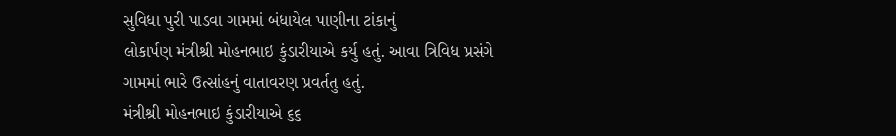સુવિધા પુરી પાડવા ગામમાં બંધાયેલ પાણીના ટાંકાનું
લોકાર્પણ મંત્રીશ્રી મોહનભાઇ કુંડારીયાએ કર્યુ હતું. આવા ત્રિવિધ પ્રસંગે
ગામમાં ભારે ઉત્સાંહનું વાતાવરણ પ્રવર્તતુ હતું.
મંત્રીશ્રી મોહનભાઇ કુંડારીયાએ ૬૬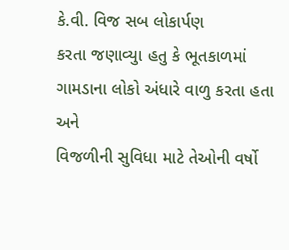કે.વી. વિજ સબ લોકાર્પણ
કરતા જણાવ્યુા હતુ કે ભૂતકાળમાં ગામડાના લોકો અંધારે વાળુ કરતા હતા અને
વિજળીની સુવિધા માટે તેઓની વર્ષો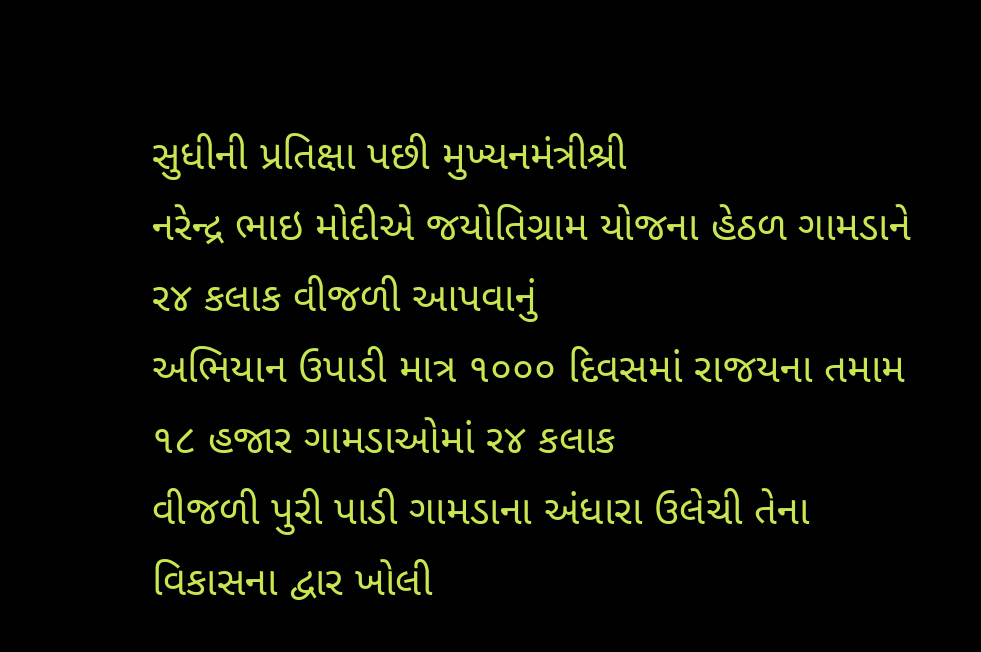સુધીની પ્રતિક્ષા પછી મુખ્યનમંત્રીશ્રી
નરેન્દ્ર ભાઇ મોદીએ જયોતિગ્રામ યોજના હેઠળ ગામડાને ર૪ કલાક વીજળી આપવાનું
અભિયાન ઉપાડી માત્ર ૧૦૦૦ દિવસમાં રાજયના તમામ ૧૮ હજાર ગામડાઓમાં ર૪ કલાક
વીજળી પુરી પાડી ગામડાના અંધારા ઉલેચી તેના વિકાસના દ્વાર ખોલી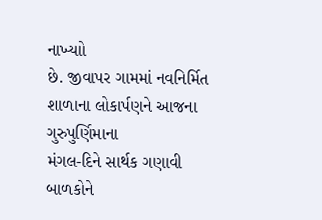નાખ્યાો
છે. જીવાપર ગામમાં નવનિર્મિત શાળાના લોકાર્પણને આજના ગુરુપુર્ણિમાના
મંગલ-દિને સાર્થક ગણાવી બાળકોને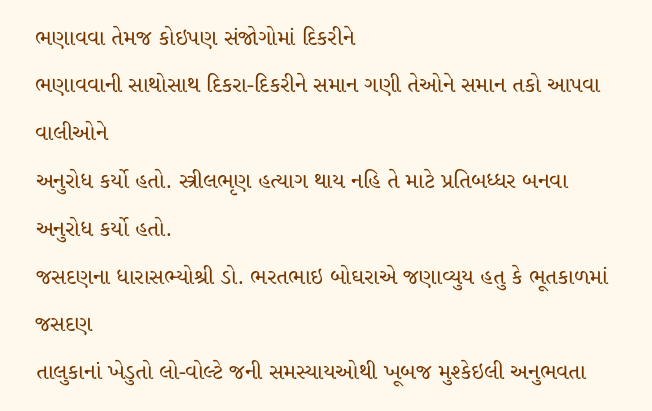ભણાવવા તેમજ કોઇપણ સંજોગોમાં દિકરીને
ભણાવવાની સાથોસાથ દિકરા-દિકરીને સમાન ગણી તેઓને સમાન તકો આપવા વાલીઓને
અનુરોધ કર્યો હતો. સ્ત્રીલભૃણ હત્યાગ થાય નહિ તે માટે પ્રતિબધ્ધર બનવા
અનુરોધ કર્યો હતો.
જસદણના ધારાસભ્યોશ્રી ડો. ભરતભાઇ બોઘરાએ જણાવ્યુય હતુ કે ભૂતકાળમાં જસદણ
તાલુકાનાં ખેડુતો લો-વોલ્ટે જની સમસ્યાયઓથી ખૂબજ મુશ્કેઇલી અનુભવતા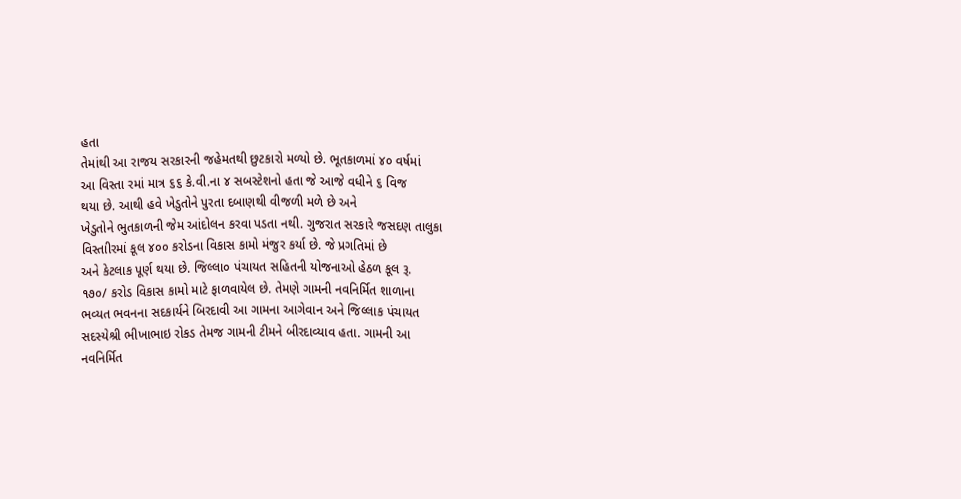હતા
તેમાંથી આ રાજય સરકારની જહેમતથી છુટકારો મળ્યો છે. ભૂતકાળમાં ૪૦ વર્ષમાં
આ વિસ્તા રમાં માત્ર ૬૬ કે.વી.ના ૪ સબસ્ટેશનો હતા જે આજે વધીને ૬ વિજ
થયા છે. આથી હવે ખેડુતોને પુરતા દબાણથી વીજળી મળે છે અને
ખેડુતોને ભુતકાળની જેમ આંદોલન કરવા પડતા નથી. ગુજરાત સરકારે જસદણ તાલુકા
વિસ્તાીરમાં કૂલ ૪૦૦ કરોડના વિકાસ કામો મંજુર કર્યા છે. જે પ્રગતિમાં છે
અને કેટલાક પૂર્ણ થયા છે. જિલ્લા૦ પંચાયત સહિતની યોજનાઓ હેઠળ કૂલ રૂ.
૧૭૦/ કરોડ વિકાસ કામો માટે ફાળવાયેલ છે. તેમણે ગામની નવનિર્મિત શાળાના
ભવ્યત ભવનના સદકાર્યને બિરદાવી આ ગામના આગેવાન અને જિલ્લાક પંચાયત
સદસ્યેશ્રી ભીખાભાઇ રોકડ તેમજ ગામની ટીમને બીરદાવ્યાવ હતા. ગામની આ
નવનિર્મિત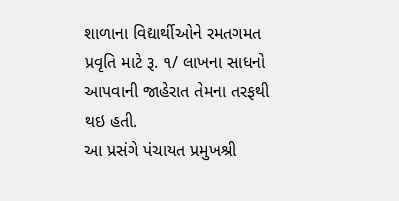શાળાના વિદ્યાર્થીઓને રમતગમત પ્રવૃતિ માટે રૂ. ૧/ લાખના સાધનો
આપવાની જાહેરાત તેમના તરફથી થઇ હતી.
આ પ્રસંગે પંચાયત પ્રમુખશ્રી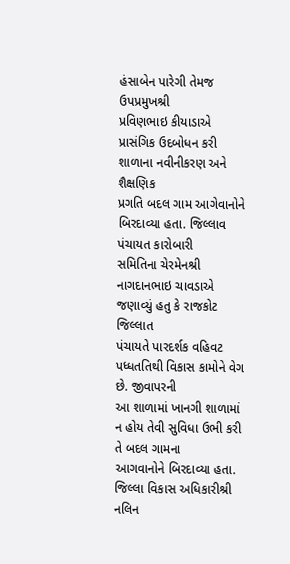હંસાબેન પારેગી તેમજ ઉપપ્રમુખશ્રી
પ્રવિણભાઇ કીયાડાએ પ્રાસંગિક ઉદબોધન કરી શાળાના નવીનીકરણ અને શૈક્ષણિક
પ્રગતિ બદલ ગામ આગેવાનોને બિરદાવ્યા હતા. જિલ્લાવ પંચાયત કારોબારી
સમિતિના ચેરમેનશ્રી નાગદાનભાઇ ચાવડાએ જણાવ્યું હતુ કે રાજકોટ જિલ્લાત
પંચાયતે પારદર્શક વહિવટ પધ્ધતતિથી વિકાસ કામોને વેગ છે. જીવાપરની
આ શાળામાં ખાનગી શાળામાં ન હોય તેવી સુવિધા ઉભી કરી તે બદલ ગામના
આગવાનોને બિરદાવ્યા હતા. જિલ્લા વિકાસ અધિકારીશ્રી નલિન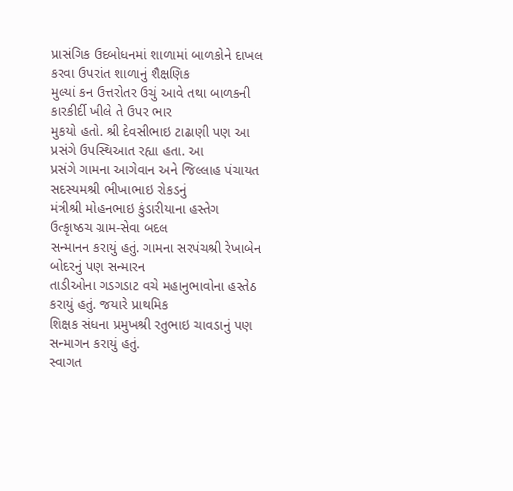પ્રાસંગિક ઉદબોધનમાં શાળામાં બાળકોને દાખલ કરવા ઉપરાંત શાળાનું શૈક્ષણિક
મુલ્યાં કન ઉત્તરોતર ઉચું આવે તથા બાળકની કારકીર્દી ખીલે તે ઉપર ભાર
મુકયો હતો. શ્રી દેવસીભાઇ ટાઢાણી પણ આ પ્રસંગે ઉપસ્થિઆત રહ્યા હતા. આ
પ્રસંગે ગામના આગેવાન અને જિલ્લાહ પંચાયત સદસ્યમશ્રી ભીખાભાઇ રોકડનું
મંત્રીશ્રી મોહનભાઇ કુંડારીયાના હસ્તેગ ઉત્કૃાષ્ઠચ ગ્રામ-સેવા બદલ
સન્માનન કરાયું હતું. ગામના સરપંચશ્રી રેખાબેન બોદરનું પણ સન્મારન
તાડીઓના ગડગડાટ વચે મહાનુભાવોના હસ્તેઠ કરાયું હતું. જયારે પ્રાથમિક
શિક્ષક સંધના પ્રમુખશ્રી રતુભાઇ ચાવડાનું પણ સન્માગન કરાયું હતું.
સ્વાગત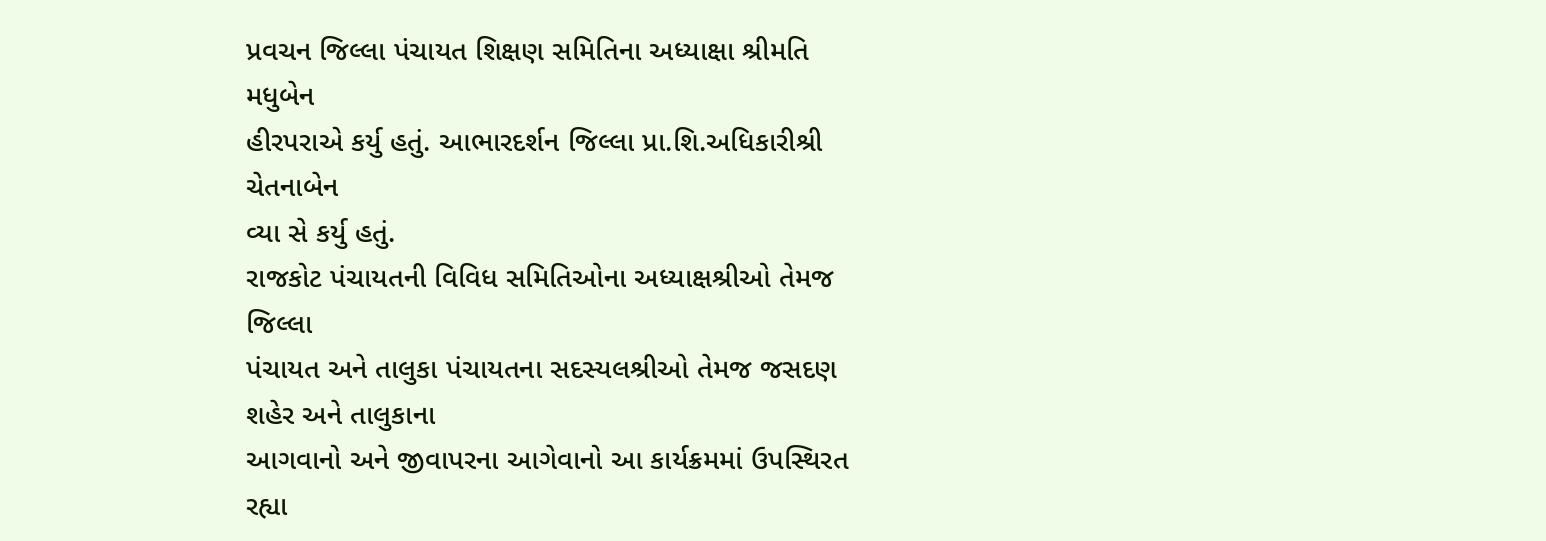પ્રવચન જિલ્લા પંચાયત શિક્ષણ સમિતિના અધ્યાક્ષા શ્રીમતિ મધુબેન
હીરપરાએ કર્યુ હતું. આભારદર્શન જિલ્લા પ્રા.શિ.અધિકારીશ્રી ચેતનાબેન
વ્યા સે કર્યુ હતું.
રાજકોટ પંચાયતની વિવિધ સમિતિઓના અધ્યાક્ષશ્રીઓ તેમજ જિલ્લા
પંચાયત અને તાલુકા પંચાયતના સદસ્યલશ્રીઓ તેમજ જસદણ શહેર અને તાલુકાના
આગવાનો અને જીવાપરના આગેવાનો આ કાર્યક્રમમાં ઉપસ્થિરત રહ્યા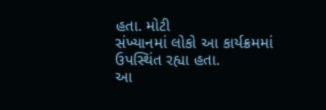હતા. મોટી
સંખ્યાનમાં લોકો આ કાર્યક્રમમાં ઉપસ્થિંત રહ્યા હતા.
આ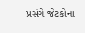પ્રસંગે જેટકોના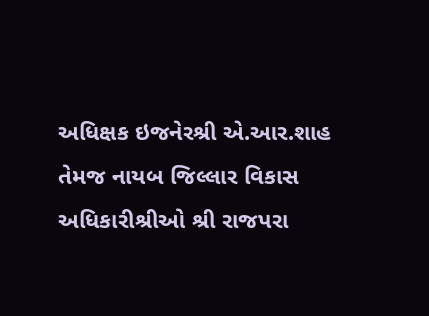અધિક્ષક ઇજનેરશ્રી એ.આર.શાહ તેમજ નાયબ જિલ્લાર વિકાસ
અધિકારીશ્રીઓ શ્રી રાજપરા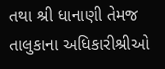તથા શ્રી ધાનાણી તેમજ તાલુકાના અધિકારીશ્રીઓ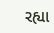રહ્યા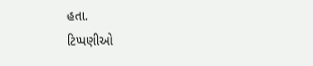હતા.
ટિપ્પણીઓ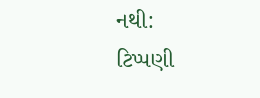નથી:
ટિપ્પણી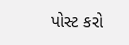પોસ્ટ કરો